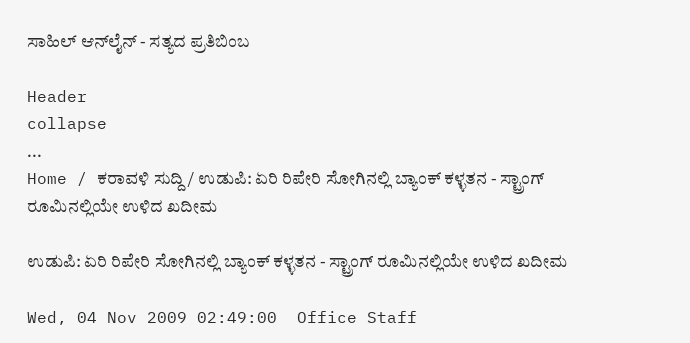ಸಾಹಿಲ್ ಆನ್‌ಲೈನ್ - ಸತ್ಯದ ಪ್ರತಿಬಿಂಬ

Header
collapse
...
Home / ಕರಾವಳಿ ಸುದ್ದಿ / ಉಡುಪಿ: ಏರಿ ರಿಪೇರಿ ಸೋಗಿನಲ್ಲಿ ಬ್ಯಾಂಕ್ ಕಳ್ಳತನ - ಸ್ಟ್ರಾಂಗ್ ರೂಮಿನಲ್ಲಿಯೇ ಉಳಿದ ಖದೀಮ

ಉಡುಪಿ: ಏರಿ ರಿಪೇರಿ ಸೋಗಿನಲ್ಲಿ ಬ್ಯಾಂಕ್ ಕಳ್ಳತನ - ಸ್ಟ್ರಾಂಗ್ ರೂಮಿನಲ್ಲಿಯೇ ಉಳಿದ ಖದೀಮ

Wed, 04 Nov 2009 02:49:00  Office Staff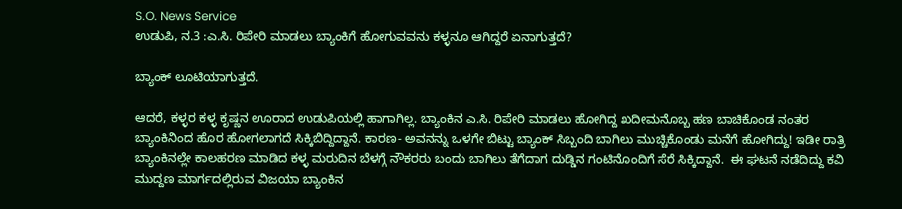S.O. News Service
ಉಡುಪಿ, ನ.3 :ಎ.ಸಿ. ರಿಪೇರಿ ಮಾಡಲು ಬ್ಯಾಂಕಿಗೆ ಹೋಗುವವನು ಕಳ್ಳನೂ ಆಗಿದ್ದರೆ ಏನಾಗುತ್ತದೆ?

ಬ್ಯಾಂಕ್ ಲೂಟಿಯಾಗುತ್ತದೆ.

ಆದರೆ, ಕಳ್ಳರ ಕಳ್ಳ ಕೃಷ್ಣನ ಊರಾದ ಉಡುಪಿಯಲ್ಲಿ ಹಾಗಾಗಿಲ್ಲ. ಬ್ಯಾಂಕಿನ ಎ.ಸಿ. ರಿಪೇರಿ ಮಾಡಲು ಹೋಗಿದ್ದ ಖದೀಮನೊಬ್ಬ ಹಣ ಬಾಚಿಕೊಂಡ ನಂತರ ಬ್ಯಾಂಕಿನಿಂದ ಹೊರ ಹೋಗಲಾಗದೆ ಸಿಕ್ಕಿಬಿದ್ದಿದ್ದಾನೆ. ಕಾರಣ- ಅವನನ್ನು ಒಳಗೇ ಬಿಟ್ಟು ಬ್ಯಾಂಕ್ ಸಿಬ್ಬಂದಿ ಬಾಗಿಲು ಮುಚ್ಚಿಕೊಂಡು ಮನೆಗೆ ಹೋಗಿದ್ದು! ಇಡೀ ರಾತ್ರಿ ಬ್ಯಾಂಕಿನಲ್ಲೇ ಕಾಲಹರಣ ಮಾಡಿದ ಕಳ್ಳ ಮರುದಿನ ಬೆಳಗ್ಗೆ ನೌಕರರು ಬಂದು ಬಾಗಿಲು ತೆಗೆದಾಗ ದುಡ್ಡಿನ ಗಂಟಿನೊಂದಿಗೆ ಸೆರೆ ಸಿಕ್ಕಿದ್ದಾನೆ.  ಈ ಘಟನೆ ನಡೆದಿದ್ದು ಕವಿ ಮುದ್ದಣ ಮಾರ್ಗದಲ್ಲಿರುವ ವಿಜಯಾ ಬ್ಯಾಂಕಿನ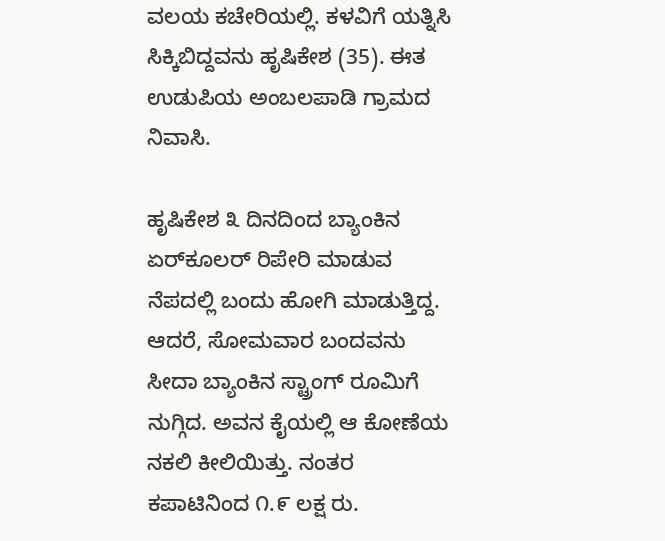ವಲಯ ಕಚೇರಿಯಲ್ಲಿ. ಕಳವಿಗೆ ಯತ್ನಿಸಿ ಸಿಕ್ಕಿಬಿದ್ದವನು ಹೃಷಿಕೇಶ (35). ಈತ ಉಡುಪಿಯ ಅಂಬಲಪಾಡಿ ಗ್ರಾಮದ ನಿವಾಸಿ.

ಹೃಷಿಕೇಶ ೩ ದಿನದಿಂದ ಬ್ಯಾಂಕಿನ ಏರ್‌ಕೂಲರ್ ರಿಪೇರಿ ಮಾಡುವ ನೆಪದಲ್ಲಿ ಬಂದು ಹೋಗಿ ಮಾಡುತ್ತಿದ್ದ. ಆದರೆ, ಸೋಮವಾರ ಬಂದವನು ಸೀದಾ ಬ್ಯಾಂಕಿನ ಸ್ಟ್ರಾಂಗ್ ರೂಮಿಗೆ ನುಗ್ಗಿದ. ಅವನ ಕೈಯಲ್ಲಿ ಆ ಕೋಣೆಯ ನಕಲಿ ಕೀಲಿಯಿತ್ತು. ನಂತರ ಕಪಾಟಿನಿಂದ ೧.೯ ಲಕ್ಷ ರು.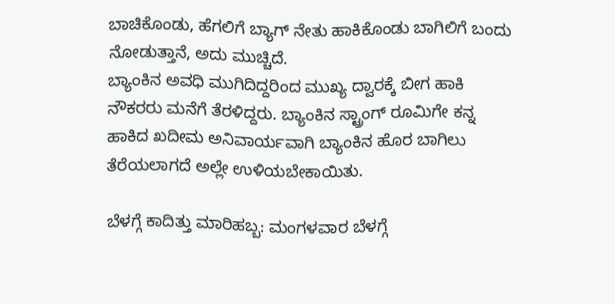ಬಾಚಿಕೊಂಡು, ಹೆಗಲಿಗೆ ಬ್ಯಾಗ್ ನೇತು ಹಾಕಿಕೊಂಡು ಬಾಗಿಲಿಗೆ ಬಂದು ನೋಡುತ್ತಾನೆ, ಅದು ಮುಚ್ಚಿದೆ.
ಬ್ಯಾಂಕಿನ ಅವಧಿ ಮುಗಿದಿದ್ದರಿಂದ ಮುಖ್ಯ ದ್ವಾರಕ್ಕೆ ಬೀಗ ಹಾಕಿ ನೌಕರರು ಮನೆಗೆ ತೆರಳಿದ್ದರು. ಬ್ಯಾಂಕಿನ ಸ್ಟ್ರಾಂಗ್ ರೂಮಿಗೇ ಕನ್ನ ಹಾಕಿದ ಖದೀಮ ಅನಿವಾರ್ಯವಾಗಿ ಬ್ಯಾಂಕಿನ ಹೊರ ಬಾಗಿಲು ತೆರೆಯಲಾಗದೆ ಅಲ್ಲೇ ಉಳಿಯಬೇಕಾಯಿತು.

ಬೆಳಗ್ಗೆ ಕಾದಿತ್ತು ಮಾರಿಹಬ್ಬ: ಮಂಗಳವಾರ ಬೆಳಗ್ಗೆ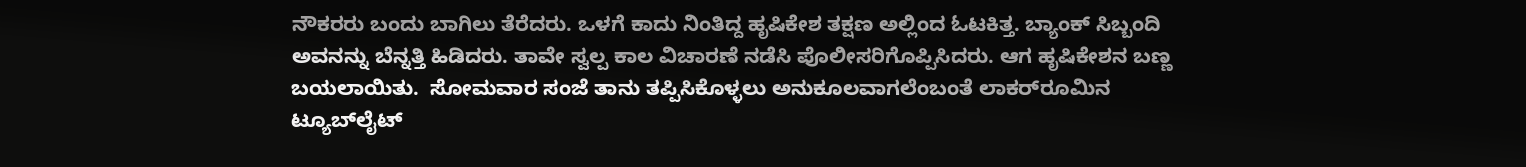ನೌಕರರು ಬಂದು ಬಾಗಿಲು ತೆರೆದರು. ಒಳಗೆ ಕಾದು ನಿಂತಿದ್ದ ಹೃಷಿಕೇಶ ತಕ್ಷಣ ಅಲ್ಲಿಂದ ಓಟಕಿತ್ತ. ಬ್ಯಾಂಕ್ ಸಿಬ್ಬಂದಿ ಅವನನ್ನು ಬೆನ್ನತ್ತಿ ಹಿಡಿದರು. ತಾವೇ ಸ್ವಲ್ಪ ಕಾಲ ವಿಚಾರಣೆ ನಡೆಸಿ ಪೊಲೀಸರಿಗೊಪ್ಪಿಸಿದರು. ಆಗ ಹೃಷಿಕೇಶನ ಬಣ್ಣ ಬಯಲಾಯಿತು.  ಸೋಮವಾರ ಸಂಜೆ ತಾನು ತಪ್ಪಿಸಿಕೊಳ್ಳಲು ಅನುಕೂಲವಾಗಲೆಂಬಂತೆ ಲಾಕರ್‌ರೂಮಿನ ಟ್ಯೂಬ್‌ಲೈಟ್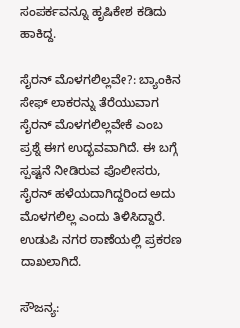ಸಂಪರ್ಕವನ್ನೂ ಹೃಷಿಕೇಶ ಕಡಿದು ಹಾಕಿದ್ದ.

ಸೈರನ್ ಮೊಳಗಲಿಲ್ಲವೇ?: ಬ್ಯಾಂಕಿನ ಸೇಫ್ ಲಾಕರನ್ನು ತೆರೆಯುವಾಗ ಸೈರನ್ ಮೊಳಗಲಿಲ್ಲವೇಕೆ ಎಂಬ ಪ್ರಶ್ನೆ ಈಗ ಉದ್ಭವವಾಗಿದೆ. ಈ ಬಗ್ಗೆ ಸ್ಪಷ್ಟನೆ ನೀಡಿರುವ ಪೊಲೀಸರು, ಸೈರನ್ ಹಳೆಯದಾಗಿದ್ದರಿಂದ ಅದು ಮೊಳಗಲಿಲ್ಲ ಎಂದು ತಿಳಿಸಿದ್ದಾರೆ. ಉಡುಪಿ ನಗರ ಠಾಣೆಯಲ್ಲಿ ಪ್ರಕರಣ ದಾಖಲಾಗಿದೆ.

ಸೌಜನ್ಯ: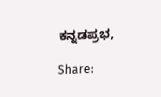ಕನ್ನಡಪ್ರಭ,

Share: